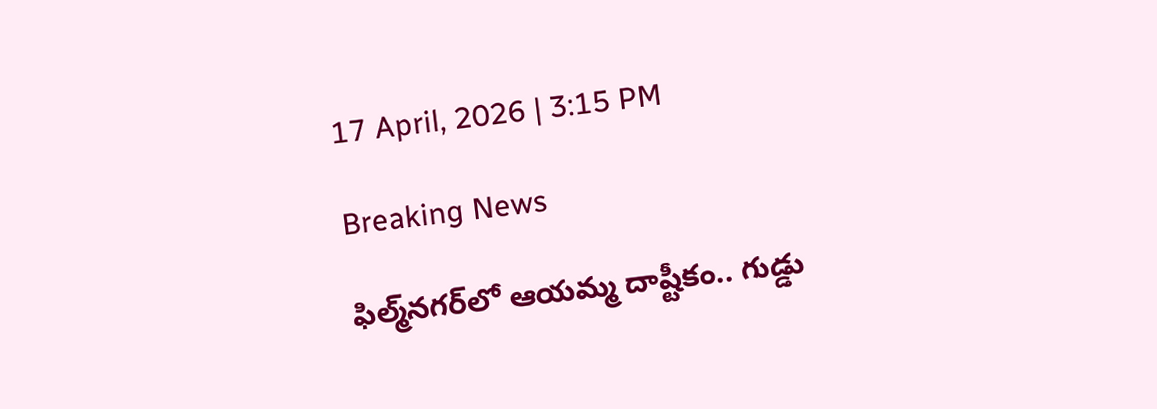17 April, 2026 | 3:15 PM

Breaking News

ఫిల్మ్‌నగర్‌లో ఆయమ్మ దాష్టీకం.. గుడ్డు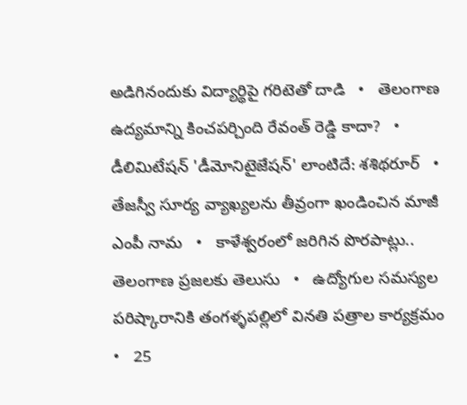అడిగినందుకు విద్యార్థిపై గరిటెతో దాడి   •   తెలంగాణ ఉద్యమాన్ని కించపర్చింది రేవంత్ రెడ్డి కాదా?   •   డీలిమిటేషన్ 'డీమోనిటైజేషన్' లాంటిదే: శశిథరూర్   •   తేజస్వీ సూర్య వ్యాఖ్యలను తీవ్రంగా ఖండించిన మాజీ ఎంపీ నామ   •   కాళేశ్వరంలో జరిగిన పొరపాట్లు.. తెలంగాణ ప్రజలకు తెలుసు   •   ఉద్యోగుల సమస్యల పరిష్కారానికి తంగళ్ళపల్లిలో వినతి పత్రాల కార్యక్రమం   •   25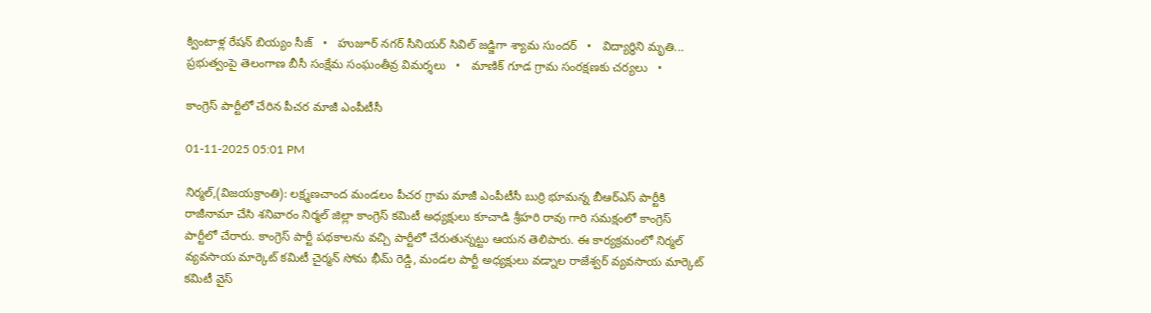క్వింటాళ్ల రేషన్ బియ్యం సీజ్   •   హుజూర్ నగర్ సీనియర్ సివిల్ జడ్జిగా శ్యామ సుందర్   •   విద్యార్థిని మృతి... ప్రభుత్వంపై తెలంగాణ బీసీ సంక్షేమ సంఘంతీవ్ర విమర్శలు   •   మాణిక్ గూడ గ్రామ సంరక్షణకు చర్యలు   •

కాంగ్రెస్ పార్టీలో చేరిన పీచర మాజీ ఎంపీటీసీ

01-11-2025 05:01 PM

నిర్మల్,(విజయక్రాంతి): లక్ష్మణచాంద మండలం పీచర గ్రామ మాజీ ఎంపీటీసీ బుర్రి భూమన్న బీఆర్ఎస్ పార్టీకి రాజీనామా చేసి శనివారం నిర్మల్ జిల్లా కాంగ్రెస్ కమిటీ అధ్యక్షులు కూచాడి శ్రీహరి రావు గారి సమక్షంలో కాంగ్రెస్ పార్టీలో చేరారు. కాంగ్రెస్ పార్టీ పథకాలను వచ్చి పార్టీలో చేరుతున్నట్టు ఆయన తెలిపారు. ఈ కార్యక్రమంలో నిర్మల్ వ్యవసాయ మార్కెట్ కమిటీ చైర్మన్ సోమ భీమ్ రెడ్డి, మండల పార్టీ అధ్యక్షులు వడ్నాల రాజేశ్వర్ వ్యవసాయ మార్కెట్ కమిటీ వైస్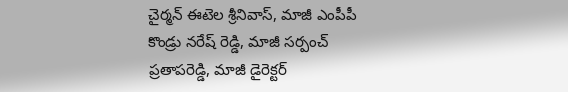చైర్మన్ ఈటెల శ్రీనివాస్, మాజీ ఎంపీపీ కొండ్రు నరేష్ రెడ్డి, మాజీ సర్పంచ్ ప్రతాపరెడ్డి, మాజీ డైరెక్టర్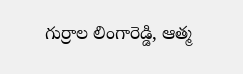గుర్రాల లింగారెడ్డి, ఆత్మ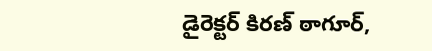డైరెక్టర్ కిరణ్ ఠాగూర్,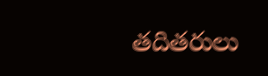తదితరులు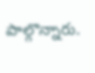పాల్గొన్నారు.